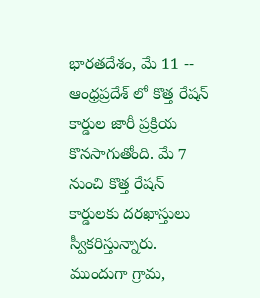భారతదేశం, మే 11 -- ఆంధ్రప్రదేశ్ లో కొత్త రేషన్ కార్డుల జారీ ప్రక్రియ కొనసాగుతోంది. మే 7 నుంచి కొత్త రేషన్ కార్డులకు దరఖాస్తులు స్వీకరిస్తున్నారు. ముందుగా గ్రామ,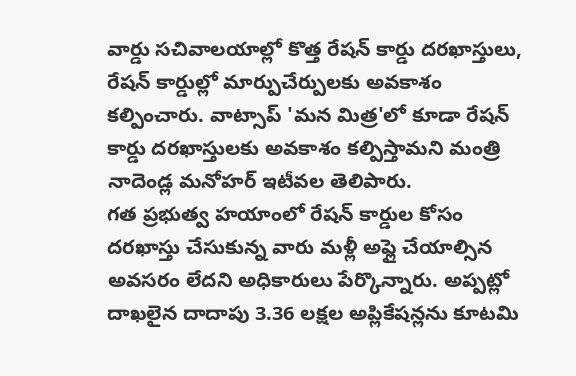వార్డు సచివాలయాల్లో కొత్త రేషన్ కార్డు దరఖాస్తులు, రేషన్ కార్డుల్లో మార్పుచేర్పులకు అవకాశం కల్పించారు. వాట్సాప్ 'మన మిత్ర'లో కూడా రేషన్ కార్డు దరఖాస్తులకు అవకాశం కల్పిస్తామని మంత్రి నాదెండ్ల మనోహర్ ఇటీవల తెలిపారు.
గత ప్రభుత్వ హయాంలో రేషన్ కార్డుల కోసం దరఖాస్తు చేసుకున్న వారు మళ్లీ అప్లై చేయాల్సిన అవసరం లేదని అధికారులు పేర్కొన్నారు. అప్పట్లో దాఖలైన దాదాపు 3.36 లక్షల అప్లికేషన్లను కూటమి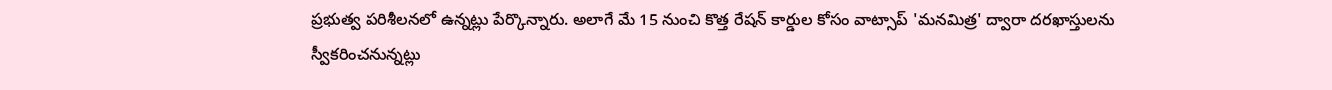ప్రభుత్వ పరిశీలనలో ఉన్నట్లు పేర్కొన్నారు. అలాగే మే 15 నుంచి కొత్త రేషన్ కార్డుల కోసం వాట్సాప్ 'మనమిత్ర' ద్వారా దరఖాస్తులను స్వీకరించనున్నట్లు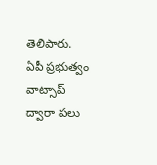తెలిపారు.
ఏపీ ప్రభుత్వం వాట్సాప్ ద్వారా పలు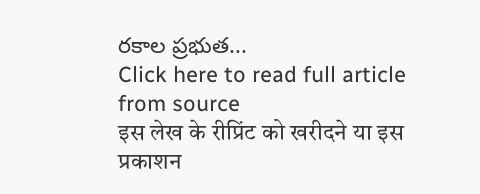రకాల ప్రభుత...
Click here to read full article from source
इस लेख के रीप्रिंट को खरीदने या इस प्रकाशन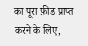का पूरा फ़ीड प्राप्त करने के लिए,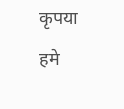कृपया
हमे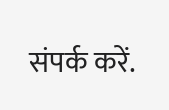संपर्क करें.